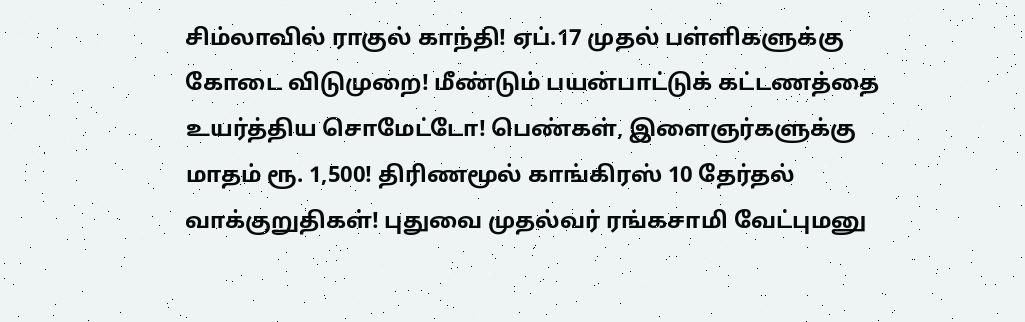சிம்லாவில் ராகுல் காந்தி! ஏப்.17 முதல் பள்ளிகளுக்கு கோடை விடுமுறை! மீண்டும் பயன்பாட்டுக் கட்டணத்தை உயர்த்திய சொமேட்டோ! பெண்கள், இளைஞர்களுக்கு மாதம் ரூ. 1,500! திரிணமூல் காங்கிரஸ் 10 தேர்தல் வாக்குறுதிகள்! புதுவை முதல்வர் ரங்கசாமி வேட்புமனு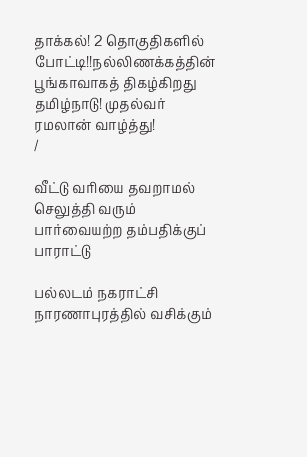தாக்கல்! 2 தொகுதிகளில் போட்டி!!நல்லிணக்கத்தின் பூங்காவாகத் திகழ்கிறது தமிழ்நாடு! முதல்வர் ரமலான் வாழ்த்து!
/

வீட்டு வரியை தவறாமல் செலுத்தி வரும் பார்வையற்ற தம்பதிக்குப் பாராட்டு

பல்லடம் நகராட்சி நாரணாபுரத்தில் வசிக்கும்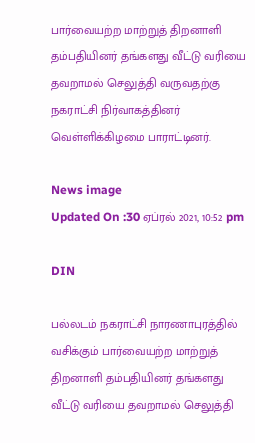பார்வையற்ற மாற்றுத் திறனாளி தம்பதியினர் தங்களது வீட்டு வரியை தவறாமல் செலுத்தி வருவதற்கு நகராட்சி நிர்வாகத்தினர் வெள்ளிக்கிழமை பாராட்டினர்.

News image
Updated On :30 ஏப்ரல் 2021, 10:52 pm

DIN

பல்லடம் நகராட்சி நாரணாபுரத்தில் வசிக்கும் பார்வையற்ற மாற்றுத் திறனாளி தம்பதியினர் தங்களது வீட்டு வரியை தவறாமல் செலுத்தி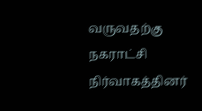வருவதற்கு நகராட்சி நிர்வாகத்தினர்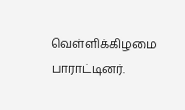வெள்ளிக்கிழமை பாராட்டினர்.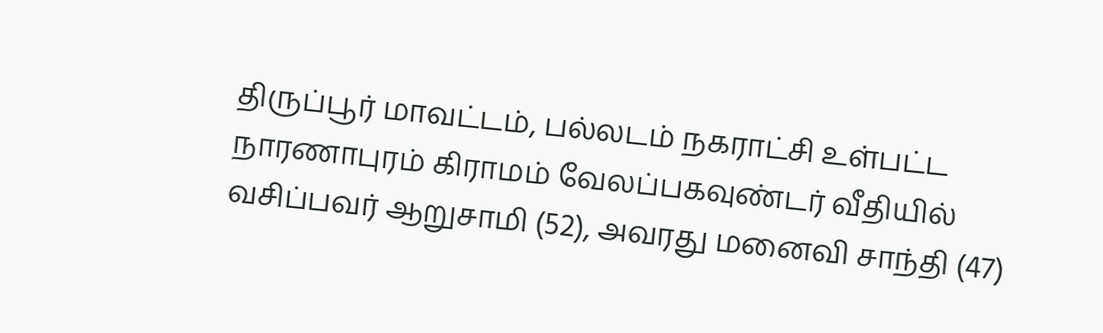திருப்பூர் மாவட்டம், பல்லடம் நகராட்சி உள்பட்ட நாரணாபுரம் கிராமம் வேலப்பகவுண்டர் வீதியில் வசிப்பவர் ஆறுசாமி (52), அவரது மனைவி சாந்தி (47)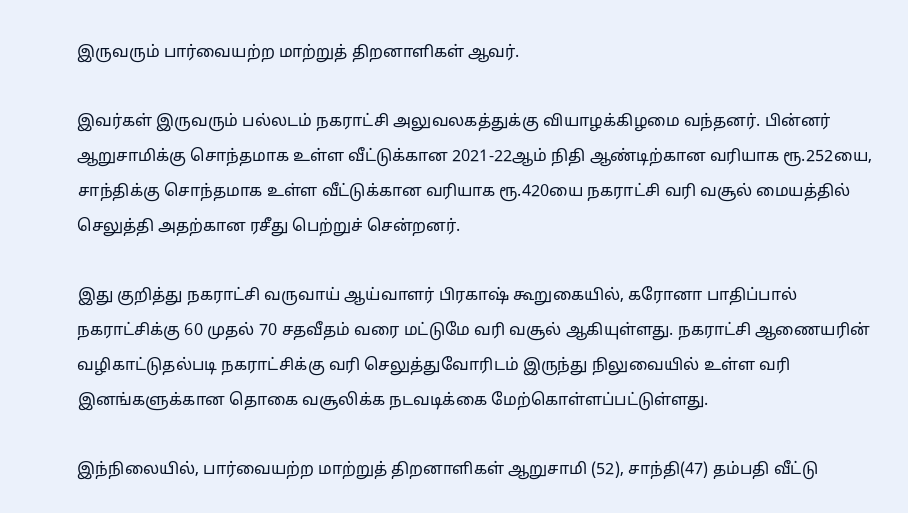இருவரும் பார்வையற்ற மாற்றுத் திறனாளிகள் ஆவர்.

இவர்கள் இருவரும் பல்லடம் நகராட்சி அலுவலகத்துக்கு வியாழக்கிழமை வந்தனர். பின்னர் ஆறுசாமிக்கு சொந்தமாக உள்ள வீட்டுக்கான 2021-22ஆம் நிதி ஆண்டிற்கான வரியாக ரூ.252யை, சாந்திக்கு சொந்தமாக உள்ள வீட்டுக்கான வரியாக ரூ.420யை நகராட்சி வரி வசூல் மையத்தில் செலுத்தி அதற்கான ரசீது பெற்றுச் சென்றனர்.

இது குறித்து நகராட்சி வருவாய் ஆய்வாளர் பிரகாஷ் கூறுகையில், கரோனா பாதிப்பால் நகராட்சிக்கு 60 முதல் 70 சதவீதம் வரை மட்டுமே வரி வசூல் ஆகியுள்ளது. நகராட்சி ஆணையரின் வழிகாட்டுதல்படி நகராட்சிக்கு வரி செலுத்துவோரிடம் இருந்து நிலுவையில் உள்ள வரி இனங்களுக்கான தொகை வசூலிக்க நடவடிக்கை மேற்கொள்ளப்பட்டுள்ளது.

இந்நிலையில், பார்வையற்ற மாற்றுத் திறனாளிகள் ஆறுசாமி (52), சாந்தி(47) தம்பதி வீட்டு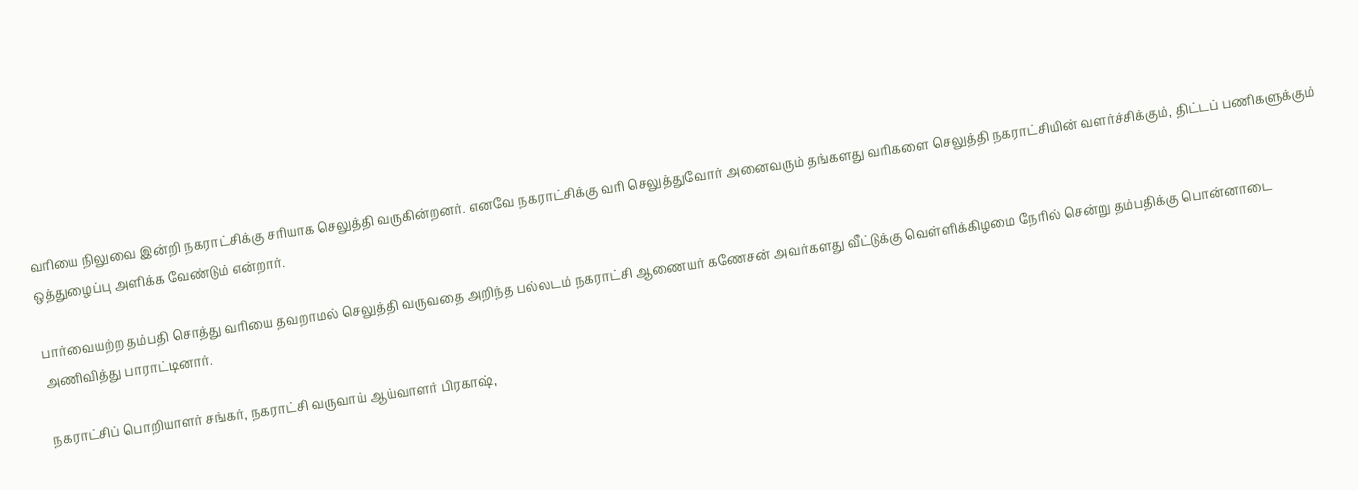வரியை நிலுவை இன்றி நகராட்சிக்கு சரியாக செலுத்தி வருகின்றனர். எனவே நகராட்சிக்கு வரி செலுத்துவோர் அனைவரும் தங்களது வரிகளை செலுத்தி நகராட்சியின் வளர்ச்சிக்கும், திட்டப் பணிகளுக்கும் ஒத்துழைப்பு அளிக்க வேண்டும் என்றார்.

பார்வையற்ற தம்பதி சொத்து வரியை தவறாமல் செலுத்தி வருவதை அறிந்த பல்லடம் நகராட்சி ஆணையர் கணேசன் அவர்களது வீட்டுக்கு வெள்ளிக்கிழமை நேரில் சென்று தம்பதிக்கு பொன்னாடை அணிவித்து பாராட்டினார்.

நகராட்சிப் பொறியாளர் சங்கர், நகராட்சி வருவாய் ஆய்வாளர் பிரகாஷ்,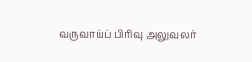வருவாய்ப் பிரிவு அலுவலர்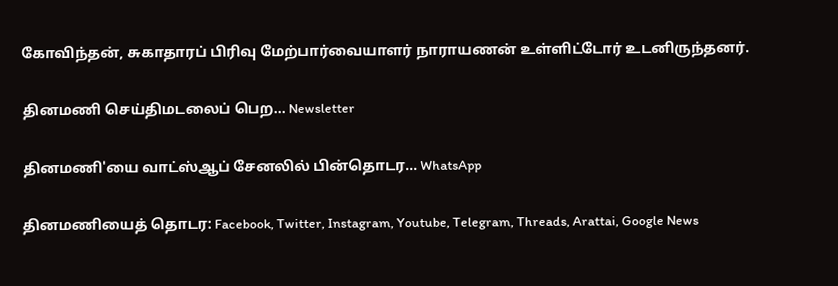கோவிந்தன், சுகாதாரப் பிரிவு மேற்பார்வையாளர் நாராயணன் உள்ளிட்டோர் உடனிருந்தனர்.

தினமணி செய்திமடலைப் பெற... Newsletter

தினமணி'யை வாட்ஸ்ஆப் சேனலில் பின்தொடர... WhatsApp

தினமணியைத் தொடர: Facebook, Twitter, Instagram, Youtube, Telegram, Threads, Arattai, Google News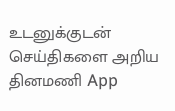உடனுக்குடன் செய்திகளை அறிய தினமணி App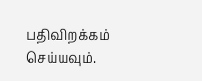பதிவிறக்கம் செய்யவும்.